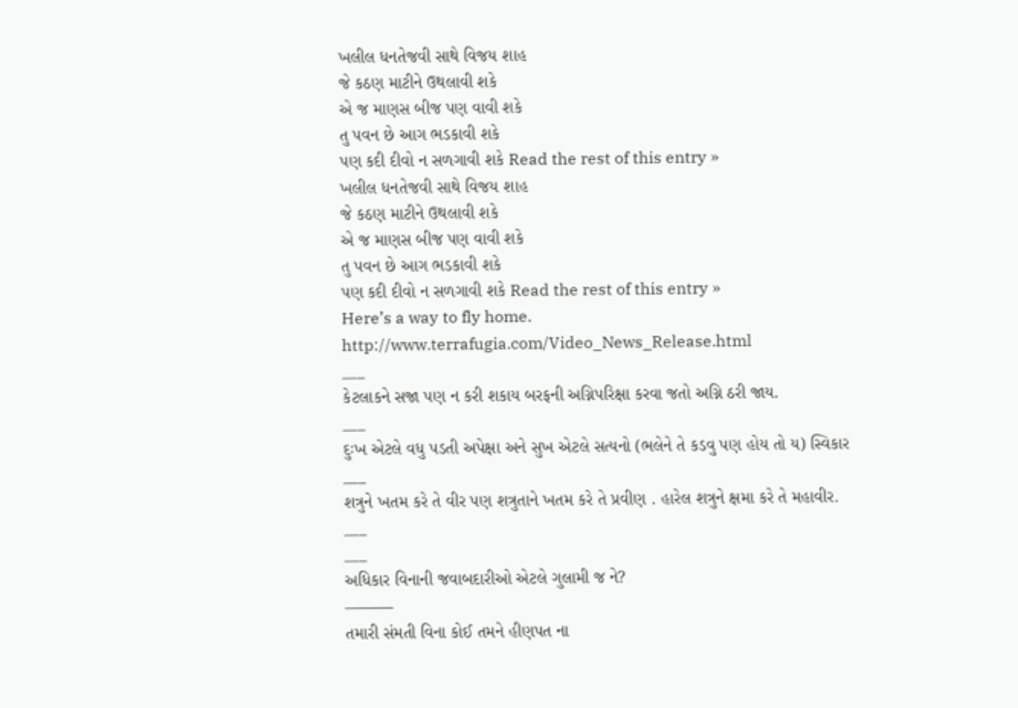ખલીલ ધનતેજવી સાથે વિજય શાહ
જે કઠણ માટીને ઉથલાવી શકે
એ જ માણસ બીજ પણ વાવી શકે
તુ પવન છે આગ ભડકાવી શકે
પણ કદી દીવો ન સળગાવી શકે Read the rest of this entry »
ખલીલ ધનતેજવી સાથે વિજય શાહ
જે કઠણ માટીને ઉથલાવી શકે
એ જ માણસ બીજ પણ વાવી શકે
તુ પવન છે આગ ભડકાવી શકે
પણ કદી દીવો ન સળગાવી શકે Read the rest of this entry »
Here’s a way to fly home.
http://www.terrafugia.com/Video_News_Release.html
___
કેટલાકને સજા પણ ન કરી શકાય બરફની અગ્નિપરિક્ષા કરવા જતો અગ્નિ ઠરી જાય.
___
દુઃખ એટલે વધુ પડતી અપેક્ષા અને સુખ એટલે સત્યનો (ભલેને તે કડવુ પણ હોય તો ય) સ્વિકાર
___
શત્રુને ખતમ કરે તે વીર પણ શત્રુતાને ખતમ કરે તે પ્રવીણ . હારેલ શત્રુને ક્ષમા કરે તે મહાવીર.
___
___
અધિકાર વિનાની જવાબદારીઓ એટલે ગુલામી જ ને?
———
તમારી સંમતી વિના કોઈ તમને હીણપત ના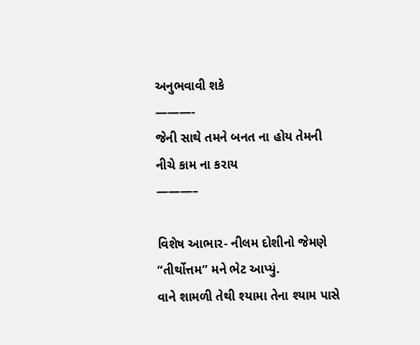અનુભવાવી શકે
———-
જેની સાથે તમને બનત ના હોય તેમની નીચે કામ ના કરાય
———–

વિશેષ આભાર- નીલમ દોશીનો જેમણે “તીર્થોત્તમ” મને ભેટ આપ્યું.
વાને શામળી તેથી શ્યામા તેના શ્યામ પાસે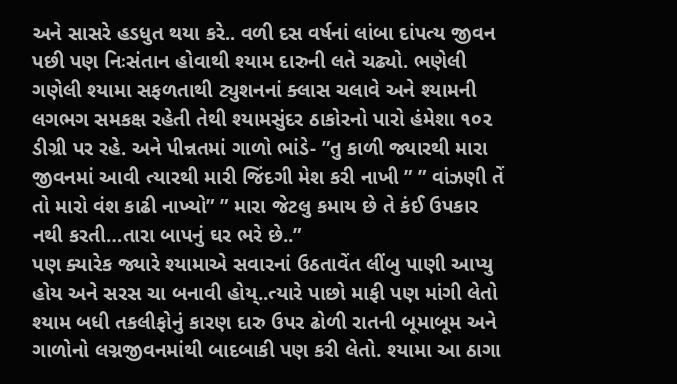અને સાસરે હડધુત થયા કરે.. વળી દસ વર્ષનાં લાંબા દાંપત્ય જીવન પછી પણ નિઃસંતાન હોવાથી શ્યામ દારુની લતે ચઢ્યો. ભણેલી ગણેલી શ્યામા સફળતાથી ટ્યુશનનાં ક્લાસ ચલાવે અને શ્યામની લગભગ સમકક્ષ રહેતી તેથી શ્યામસુંદર ઠાકોરનો પારો હંમેશા ૧૦૨ ડીગ્રી પર રહે. અને પીન્નતમાં ગાળો ભાંડે- ”તુ કાળી જ્યારથી મારા જીવનમાં આવી ત્યારથી મારી જિંદગી મેશ કરી નાખી ” ” વાંઝણી તેં તો મારો વંશ કાઢી નાખ્યો” ” મારા જેટલુ કમાય છે તે કંઈ ઉપકાર નથી કરતી…તારા બાપનું ઘર ભરે છે..”
પણ ક્યારેક જ્યારે શ્યામાએ સવારનાં ઉઠતાવેંત લીંબુ પાણી આપ્યુ હોય અને સરસ ચા બનાવી હોય્..ત્યારે પાછો માફી પણ માંગી લેતો શ્યામ બધી તકલીફોનું કારણ દારુ ઉપર ઢોળી રાતની બૂમાબૂમ અને ગાળોનો લગ્નજીવનમાંથી બાદબાકી પણ કરી લેતો. શ્યામા આ ઠાગા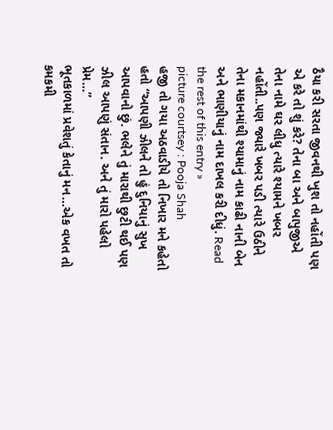ઠૈયા કરી સરતા જીવનથી ખુશ તો નહોંતી પણ એ કરે તો શું કરે? તેના બા અને બાપુજીએ તેના નામે ઘર લીધુ ત્યારે શ્યામને ખબર નહોંતી..પણ જ્યારે ખબર પડી ત્યારે ઉઠીને તેના મકાનમાંથી શ્યામાનું નામ કાઢી નાની બેન અને ભાણીયાનું નામ દાખલ કરી દીધું. Read the rest of this entry »
picture courtsey : Pooja Shah
હજી તો ગયા અઠવાડીયે તો નિખાર મને કહેતો હતો “આપણી ઝીલને તો હું દુનિયાનું સુખ આપવાનો છું. ભલેને તું મારાથી છુટી થઈ પણ ઝીલ આપણું સંતાન. અને તું મારો પહેલો પ્રેમ…”
ભૂતકાળમાં પ્રવેશતું કેતાનું મન…એક વખત તો કમકમી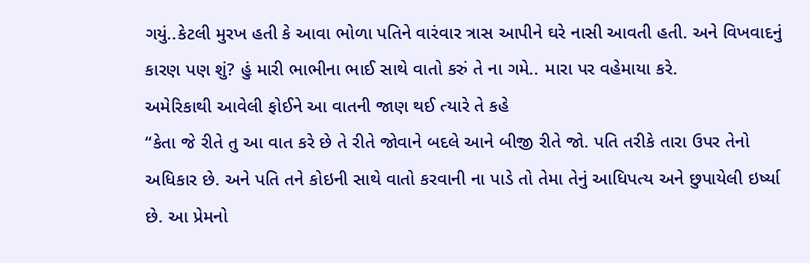ગયું..કેટલી મુરખ હતી કે આવા ભોળા પતિને વારંવાર ત્રાસ આપીને ઘરે નાસી આવતી હતી. અને વિખવાદનું કારણ પણ શું? હું મારી ભાભીના ભાઈ સાથે વાતો કરું તે ના ગમે.. મારા પર વહેમાયા કરે.
અમેરિકાથી આવેલી ફોઈને આ વાતની જાણ થઈ ત્યારે તે કહે
“કેતા જે રીતે તુ આ વાત કરે છે તે રીતે જોવાને બદલે આને બીજી રીતે જો. પતિ તરીકે તારા ઉપર તેનો અધિકાર છે. અને પતિ તને કોઇની સાથે વાતો કરવાની ના પાડે તો તેમા તેનું આધિપત્ય અને છુપાયેલી ઇર્ષ્યા છે. આ પ્રેમનો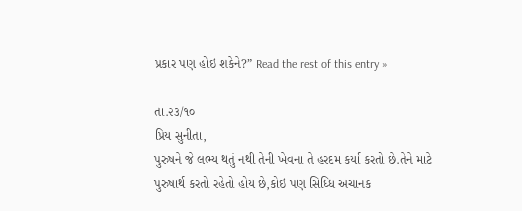પ્રકાર પણ હોઇ શકેને?” Read the rest of this entry »

તા.૨૩/૧૦
પ્રિય સુનીતા,
પુરુષને જે લભ્ય થતું નથી તેની ખેવના તે હરદમ કર્યા કરતો છે.તેને માટે પુરુષાર્થ કરતો રહેતો હોય છે,કોઇ પણ સિધ્ધિ અચાનક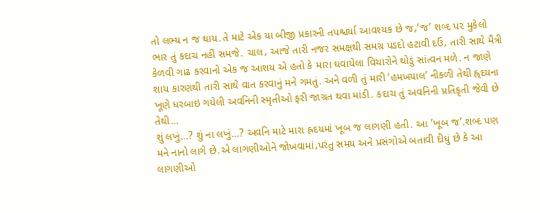તો લભ્ય ન જ થાય.તે માટે એક યા બીજી પ્રકારની તપશ્ચર્યા આવશ્યક છે જ,’જ’ શબ્દ પર મુકેલો ભાર તું કદાચ નહીં સમજે. ચાલ, આજે તારી નજર સમક્ષથી સમગ્ર પડદો હટાવી દઉં, તારી સાથે મૈત્રી કેળવી ગાઢ કરવાનો એક જ આશય એ હતો કે મારા ઘવાયેલા વિચારોને થોડું સાંત્વન મળે. ન જાણે શાય કારણથી તારી સાથે વાત કરવાનું મને ગમતું. અને વળી તું મારી ‘હમખયાલ’ નીકળી તેથી હ્ર્દયના ખૂણે ધરબાઇ ગયેલી અવનિની સ્મૃતીઓ ફરી જાગ્રત થવા માંડી. કદાચ તું અવનિની પ્રતિકૃતી જેવી છે તેથી…
શું લખું…? શું ના લખું…? અવનિ માટે મારા હ્રદયમાં ખૂબ જ લાગણી હતી. આ ’ખૂબ જ’.શબ્દ પણ મને નાનો લાગે છે.એ લાગણીઓને જોખવામાં,પરંતુ સમય અને પ્રસંગોએ બતાવી દીધું છે કે આ લાગણીઓ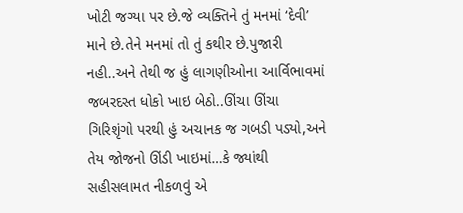ખોટી જગ્યા પર છે.જે વ્યક્તિને તું મનમાં ‘દેવી’ માને છે.તેને મનમાં તો તું કથીર છે.પુજારી નહી..અને તેથી જ હું લાગણીઓના આર્વિભાવમાં જબરદસ્ત ધોકો ખાઇ બેઠો..ઊંચા ઊંચા ગિરિશૃંગો પરથી હું અચાનક જ ગબડી પડ્યો,અને તેય જોજનો ઊંડી ખાઇમાં…કે જ્યાંથી સહીસલામત નીકળવું એ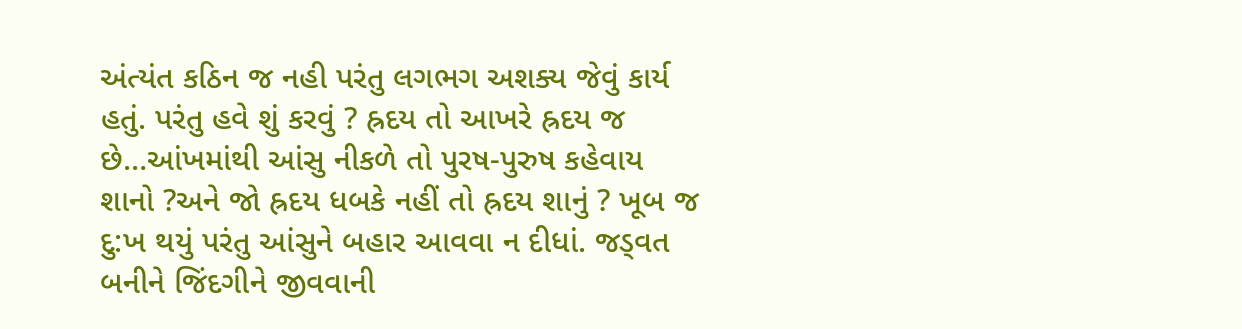અંત્યંત કઠિન જ નહી પરંતુ લગભગ અશક્ય જેવું કાર્ય હતું. પરંતુ હવે શું કરવું ? હ્રદય તો આખરે હ્રદય જ છે…આંખમાંથી આંસુ નીકળે તો પુરષ-પુરુષ કહેવાય શાનો ?અને જો હ્રદય ધબકે નહીં તો હ્રદય શાનું ? ખૂબ જ દુ:ખ થયું પરંતુ આંસુને બહાર આવવા ન દીધાં. જડ્વત બનીને જિંદગીને જીવવાની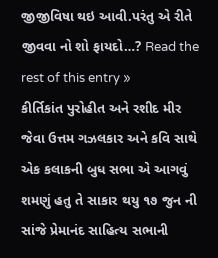જીજીવિષા થઇ આવી.પરંતુ એ રીતે જીવવા નો શો ફાયદો…? Read the rest of this entry »
કીર્તિકાંત પુરોહીત અને રશીદ મીર જેવા ઉત્તમ ગઝલકાર અને કવિ સાથે એક કલાકની બુધ સભા એ આગવું શમણું હતુ તે સાકાર થયુ ૧૭ જુન ની સાંજે પ્રેમાનંદ સાહિત્ય સભાની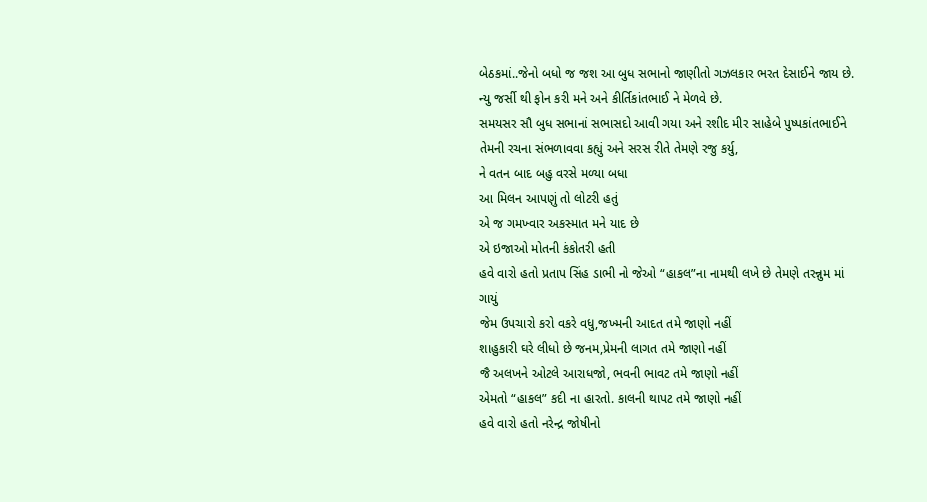બેઠકમાં..જેનો બધો જ જશ આ બુધ સભાનો જાણીતો ગઝલકાર ભરત દેસાઈને જાય છે. ન્યુ જર્સી થી ફોન કરી મને અને કીર્તિકાંતભાઈ ને મેળવે છે.
સમયસર સૌ બુધ સભાનાં સભાસદો આવી ગયા અને રશીદ મીર સાહેબે પુષ્પકાંતભાઈને તેમની રચના સંભળાવવા કહ્યું અને સરસ રીતે તેમણે રજુ કર્યુ,
ને વતન બાદ બહુ વરસે મળ્યા બધા
આ મિલન આપણું તો લોટરી હતું
એ જ ગમખ્વાર અકસ્માત મને યાદ છે
એ ઇજાઓ મોતની કંકોતરી હતી
હવે વારો હતો પ્રતાપ સિંહ ડાભી નો જેઓ “હાકલ”ના નામથી લખે છે તેમણે તરન્નુમ માં ગાયું
જેમ ઉપચારો કરો વકરે વધુ,જખ્મની આદત તમે જાણો નહીં
શાહુકારી ઘરે લીધો છે જનમ,પ્રેમની લાગત તમે જાણો નહીં
જૈ અલખને ઓટલે આરાધજો, ભવની ભાવટ તમે જાણો નહીં
એમતો “હાકલ” કદી ના હારતો. કાલની થાપટ તમે જાણો નહીં
હવે વારો હતો નરેન્દ્ર જોષીનો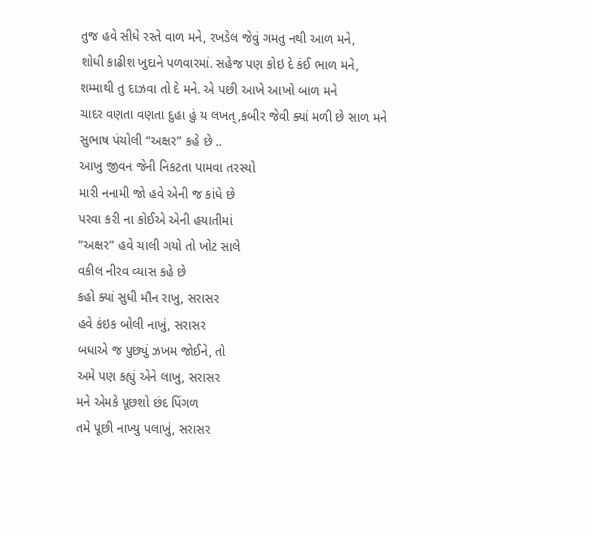તુજ હવે સીધે રસ્તે વાળ મને, રખડેલ જેવું ગમતુ નથી આળ મને,
શોધી કાઢીશ ખુદાને પળવારમાં. સહેજ પણ કોઇ દે કંઈ ભાળ મને,
શમ્માથી તુ દાઝવા તો દે મને. એ પછી આખે આખો બાળ મને
ચાદર વણતા વણતા દુહા હું ય લખત્,કબીર જેવી ક્યાં મળી છે સાળ મને
સુભાષ પંચોલી “અક્ષર” કહે છે ..
આખુ જીવન જેની નિકટતા પામવા તરસ્યો
મારી નનામી જો હવે એની જ કાંધે છે
પરવા કરી ના કોઈએ એની હયાતીમાં
“અક્ષર” હવે ચાલી ગયો તો ખોટ સાલે
વકીલ નીરવ વ્યાસ કહે છે
કહો ક્યાં સુધી મૌન રાખુ, સરાસર
હવે કંઇક બોલી નાખું, સરાસર
બધાએ જ પુછ્યું ઝખમ જોઈને, તો
અમે પણ કહ્યું એને લાખુ, સરાસર
મને એમકે પૂછશો છંદ પિંગળ
તમે પૂછી નાખ્યુ પલાખું, સરાસર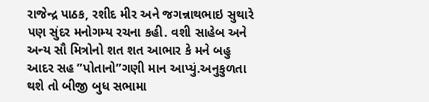રાજેન્દ્ર પાઠક, રશીદ મીર અને જગન્નાથભાઇ સુથારે પણ સુંદર મનોગમ્ય રચના કહી. વશી સાહેબ અને અન્ય સૌ મિત્રોનો શત શત આભાર કે મને બહુ આદર સહ ”પોતાનો”ગણી માન આપ્યું.અનુકુળતા થશે તો બીજી બુધ સભામા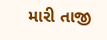મારી તાજી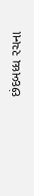છંદબધ્ધ રચના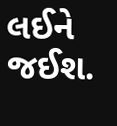લઈને જઈશ.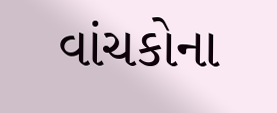વાંચકોના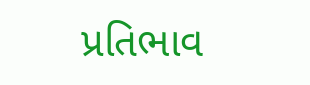પ્રતિભાવ